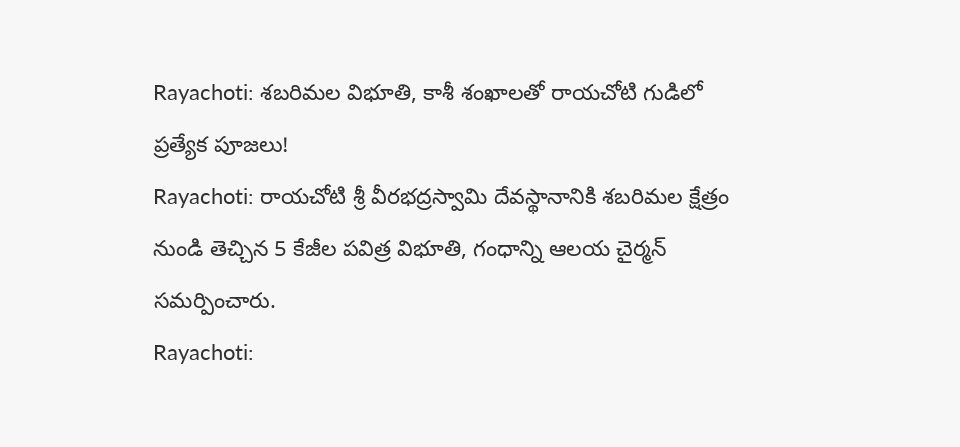Rayachoti: శబరిమల విభూతి, కాశీ శంఖాలతో రాయచోటి గుడిలో ప్రత్యేక పూజలు!
Rayachoti: రాయచోటి శ్రీ వీరభద్రస్వామి దేవస్థానానికి శబరిమల క్షేత్రం నుండి తెచ్చిన 5 కేజీల పవిత్ర విభూతి, గంధాన్ని ఆలయ చైర్మన్ సమర్పించారు.
Rayachoti: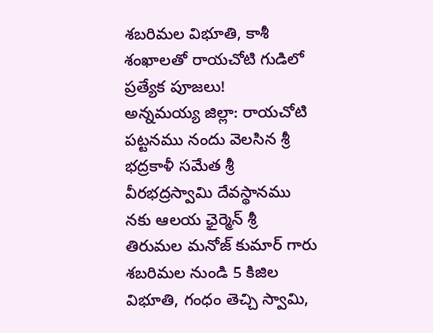శబరిమల విభూతి, కాశీ శంఖాలతో రాయచోటి గుడిలో ప్రత్యేక పూజలు!
అన్నమయ్య జిల్లా: రాయచోటి పట్టనము నందు వెలసిన శ్రీ భద్రకాళీ సమేత శ్రీ వీరభద్రస్వామి దేవస్థానము నకు ఆలయ ఛైర్మెన్ శ్రీ తిరుమల మనోజ్ కుమార్ గారు శబరిమల నుండి 5 కిజిల విభూతి, గంధం తెచ్చి స్వామి,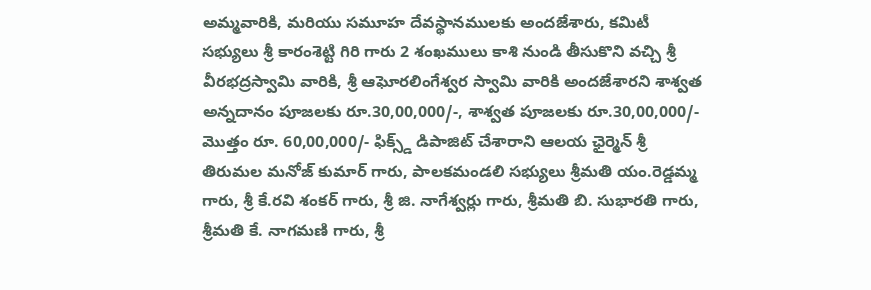అమ్మవారికి, మరియు సమూహ దేవస్థానములకు అందజేశారు, కమిటీ సభ్యులు శ్రీ కారంశెట్టి గిరి గారు 2 శంఖములు కాశి నుండి తీసుకొని వచ్చి శ్రీ వీరభద్రస్వామి వారికి, శ్రీ ఆఘోరలింగేశ్వర స్వామి వారికి అందజేశారని శాశ్వత అన్నదానం పూజలకు రూ.30,00,000/-, శాశ్వత పూజలకు రూ.30,00,000/- మొత్తం రూ. 60,00,000/- ఫిక్స్డ్ డిపాజిట్ చేశారాని ఆలయ ఛైర్మెన్ శ్రీ తిరుమల మనోజ్ కుమార్ గారు, పాలకమండలి సభ్యులు శ్రీమతి యం.రెడ్డమ్మ గారు, శ్రీ కే.రవి శంకర్ గారు, శ్రీ జి. నాగేశ్వర్లు గారు, శ్రీమతి బి. సుభారతి గారు, శ్రీమతి కే. నాగమణి గారు, శ్రీ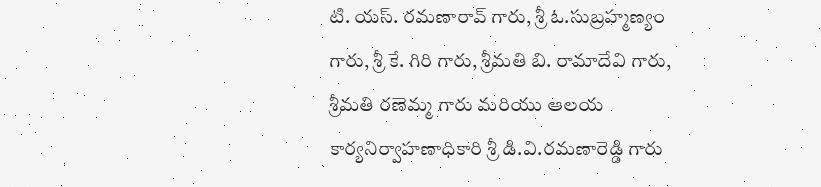టి. యస్. రమణారావ్ గారు, శ్రీ ఓ.సుబ్రహ్మణ్యం గారు, శ్రీ కే. గిరి గారు, శ్రీమతి బి. రామాదేవి గారు, శ్రీమతి రణెమ్మ గారు మరియు ఆలయ కార్యనిర్వాహణాధికారి శ్రీ డి.వి.రమణారెడ్డి గారు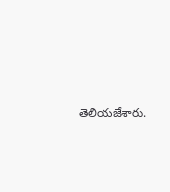తెలియజేశారు.